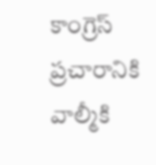కాంగ్రెస్‌ ప్రచారానికి వాల్మీకి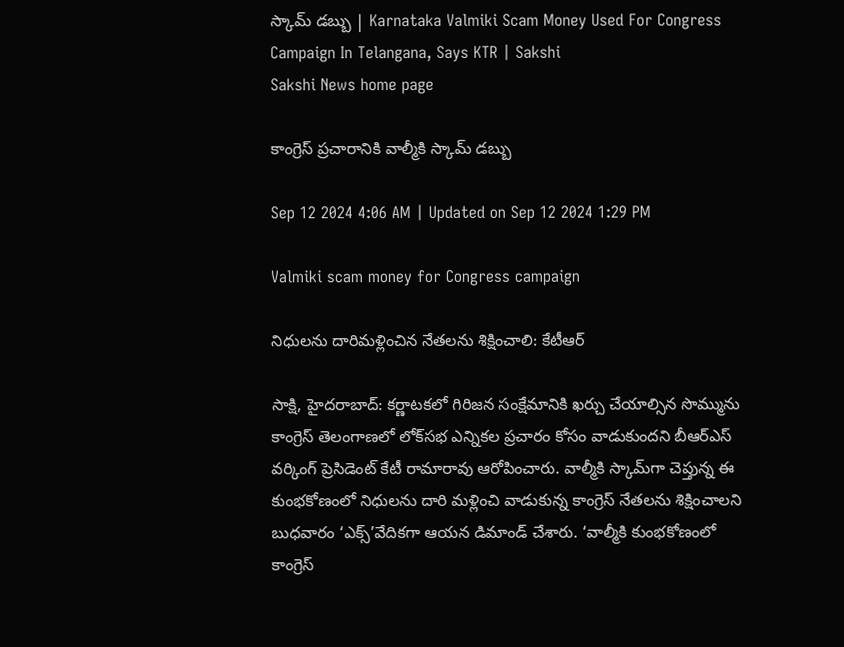స్కామ్‌ డబ్బు | Karnataka Valmiki Scam Money Used For Congress Campaign In Telangana, Says KTR | Sakshi
Sakshi News home page

కాంగ్రెస్‌ ప్రచారానికి వాల్మీకి స్కామ్‌ డబ్బు

Sep 12 2024 4:06 AM | Updated on Sep 12 2024 1:29 PM

Valmiki scam money for Congress campaign

నిధులను దారిమళ్లించిన నేతలను శిక్షించాలి: కేటీఆర్‌

సాక్షి, హైదరాబాద్‌: కర్ణాటకలో గిరిజన సంక్షేమానికి ఖర్చు చేయాల్సిన సొమ్మును కాంగ్రెస్‌ తెలంగాణలో లోక్‌సభ ఎన్నికల ప్రచారం కోసం వాడుకుందని బీఆర్‌ఎస్‌ వర్కింగ్‌ ప్రెసిడెంట్‌ కేటీ రామారావు ఆరోపించారు. వాల్మీకి స్కామ్‌గా చెప్తున్న ఈ కుంభకోణంలో నిధులను దారి మళ్లించి వాడుకున్న కాంగ్రెస్‌ నేతలను శిక్షించాలని బుధవారం ‘ఎక్స్‌’వేదికగా ఆయన డిమాండ్‌ చేశారు. ‘వాల్మీకి కుంభకోణంలో కాంగ్రెస్‌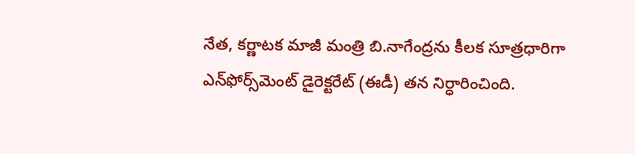నేత, కర్ణాటక మాజీ మంత్రి బి.నాగేంద్రను కీలక సూత్రధారిగా ఎన్‌ఫోర్స్‌మెంట్‌ డైరెక్టరేట్‌ (ఈడీ) తన నిర్ధారించింది.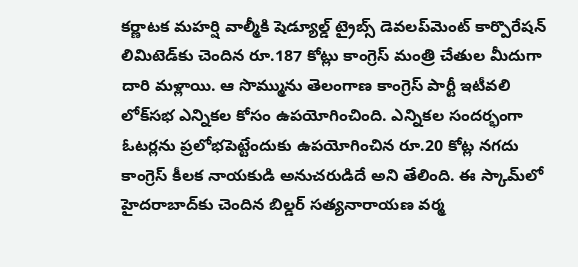కర్ణాటక మహర్షి వాల్మీకి షెడ్యూల్డ్‌ ట్రైబ్స్‌ డెవలప్‌మెంట్‌ కార్పొరేషన్‌ లిమిటెడ్‌కు చెందిన రూ.187 కోట్లు కాంగ్రెస్‌ మంత్రి చేతుల మీదుగా దారి మళ్లాయి. ఆ సొమ్మును తెలంగాణ కాంగ్రెస్‌ పార్టీ ఇటీవలి లోక్‌సభ ఎన్నికల కోసం ఉపయోగించింది. ఎన్నికల సందర్భంగా ఓటర్లను ప్రలోభపెట్టేందుకు ఉపయోగించిన రూ.20 కోట్ల నగదు కాంగ్రెస్‌ కీలక నాయకుడి అనుచరుడిదే అని తేలింది. ఈ స్కామ్‌లో హైదరాబాద్‌కు చెందిన బిల్డర్‌ సత్యనారాయణ వర్మ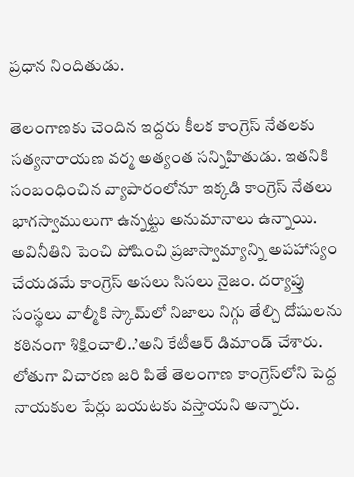ప్రధాన నిందితుడు.

తెలంగాణకు చెందిన ఇద్దరు కీలక కాంగ్రెస్‌ నేతలకు సత్యనారాయణ వర్మ అత్యంత సన్నిహితుడు. ఇతనికి సంబంధించిన వ్యాపారంలోనూ ఇక్కడి కాంగ్రెస్‌ నేతలు భాగస్వాములుగా ఉన్నట్టు అనుమానాలు ఉన్నాయి. అవినీతిని పెంచి పోషించి ప్రజాస్వామ్యాన్ని అపహాస్యం చేయడమే కాంగ్రెస్‌ అసలు సిసలు నైజం. దర్యాప్తు సంస్థలు వాల్మీకి స్కామ్‌లో నిజాలు నిగ్గు తేల్చి దోషులను కఠినంగా శిక్షించాలి..’అని కేటీఆర్‌ డిమాండ్‌ చేశారు. లోతుగా విచారణ జరి పితే తెలంగాణ కాంగ్రెస్‌లోని పెద్ద నాయకుల పేర్లు బయటకు వస్తాయని అన్నారు.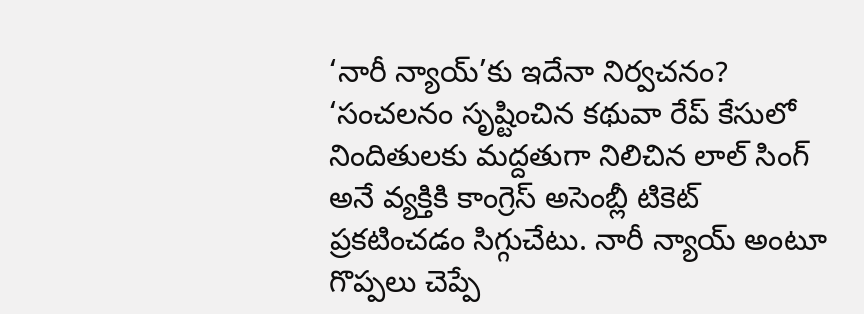‘నారీ న్యాయ్‌’కు ఇదేనా నిర్వచనం?
‘సంచలనం సృష్టించిన కథువా రేప్‌ కేసులో నిందితులకు మద్దతుగా నిలిచిన లాల్‌ సింగ్‌ అనే వ్యక్తికి కాంగ్రెస్‌ అసెంబ్లీ టికెట్‌ ప్రకటించడం సిగ్గుచేటు. నారీ న్యాయ్‌ అంటూ గొప్పలు చెప్పే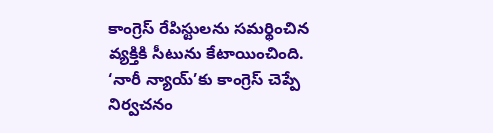కాంగ్రెస్‌ రేపిస్టులను సమర్థించిన వ్యక్తికి సీటును కేటాయించింది. ‘నారీ న్యాయ్‌’కు కాంగ్రెస్‌ చెప్పే నిర్వచనం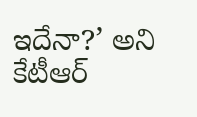ఇదేనా?’ అని కేటీఆర్‌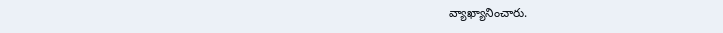వ్యాఖ్యానించారు.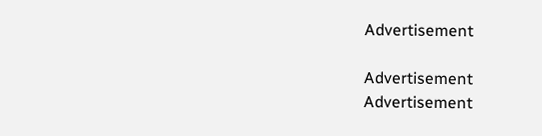Advertisement

Advertisement
Advertisement